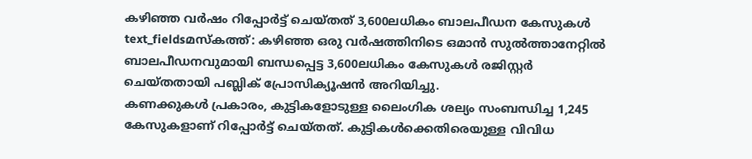കഴിഞ്ഞ വർഷം റിപ്പോർട്ട് ചെയ്തത് 3,600ലധികം ബാലപീഡന കേസുകൾ
text_fieldsമസ്കത്ത്: കഴിഞ്ഞ ഒരു വർഷത്തിനിടെ ഒമാൻ സുൽത്താനേറ്റിൽ ബാലപീഡനവുമായി ബന്ധപ്പെട്ട 3,600ലധികം കേസുകൾ രജിസ്റ്റർ ചെയ്തതായി പബ്ലിക് പ്രോസിക്യൂഷൻ അറിയിച്ചു.
കണക്കുകൾ പ്രകാരം, കുട്ടികളോടുള്ള ലൈംഗിക ശല്യം സംബന്ധിച്ച 1,245 കേസുകളാണ് റിപ്പോർട്ട് ചെയ്തത്. കുട്ടികൾക്കെതിരെയുള്ള വിവിധ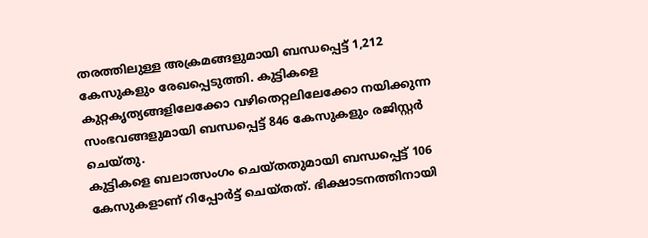തരത്തിലുള്ള അക്രമങ്ങളുമായി ബന്ധപ്പെട്ട് 1,212 കേസുകളും രേഖപ്പെടുത്തി. കുട്ടികളെ കുറ്റകൃത്യങ്ങളിലേക്കോ വഴിതെറ്റലിലേക്കോ നയിക്കുന്ന സംഭവങ്ങളുമായി ബന്ധപ്പെട്ട് 846 കേസുകളും രജിസ്റ്റർ ചെയ്തു.
കുട്ടികളെ ബലാത്സംഗം ചെയ്തതുമായി ബന്ധപ്പെട്ട് 106 കേസുകളാണ് റിപ്പോർട്ട് ചെയ്തത്. ഭിക്ഷാടനത്തിനായി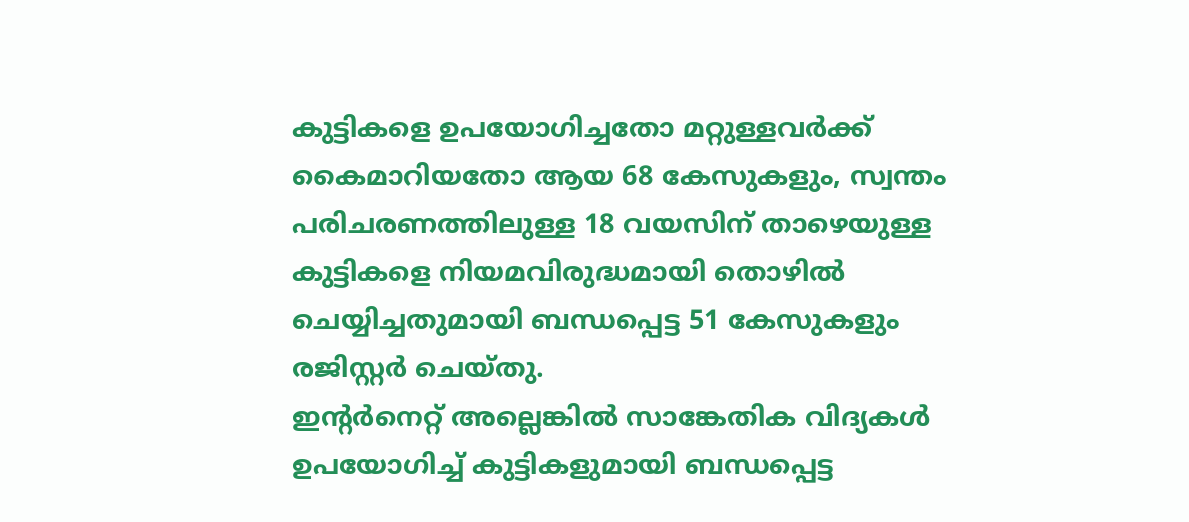കുട്ടികളെ ഉപയോഗിച്ചതോ മറ്റുള്ളവർക്ക് കൈമാറിയതോ ആയ 68 കേസുകളും, സ്വന്തം പരിചരണത്തിലുള്ള 18 വയസിന് താഴെയുള്ള കുട്ടികളെ നിയമവിരുദ്ധമായി തൊഴിൽ ചെയ്യിച്ചതുമായി ബന്ധപ്പെട്ട 51 കേസുകളും രജിസ്റ്റർ ചെയ്തു.
ഇന്റർനെറ്റ് അല്ലെങ്കിൽ സാങ്കേതിക വിദ്യകൾ ഉപയോഗിച്ച് കുട്ടികളുമായി ബന്ധപ്പെട്ട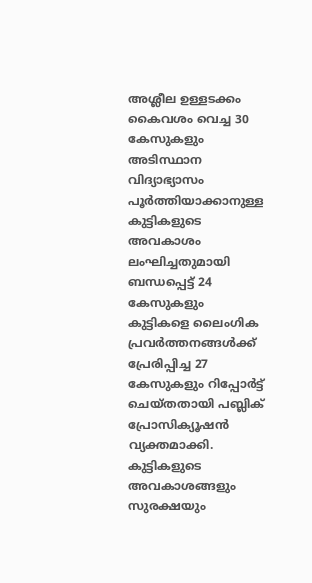അശ്ലീല ഉള്ളടക്കം കൈവശം വെച്ച 30 കേസുകളും അടിസ്ഥാന വിദ്യാഭ്യാസം പൂർത്തിയാക്കാനുള്ള കുട്ടികളുടെ അവകാശം ലംഘിച്ചതുമായി ബന്ധപ്പെട്ട് 24 കേസുകളും കുട്ടികളെ ലൈംഗിക പ്രവർത്തനങ്ങൾക്ക് പ്രേരിപ്പിച്ച 27 കേസുകളും റിപ്പോർട്ട് ചെയ്തതായി പബ്ലിക് പ്രോസിക്യൂഷൻ വ്യക്തമാക്കി.
കുട്ടികളുടെ അവകാശങ്ങളും സുരക്ഷയും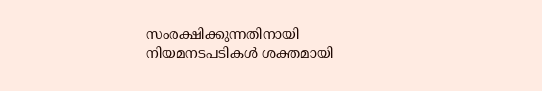സംരക്ഷിക്കുന്നതിനായി നിയമനടപടികൾ ശക്തമായി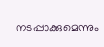നടപ്പാക്കുമെന്നും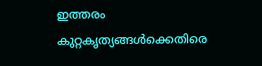ഇത്തരം കുറ്റകൃത്യങ്ങൾക്കെതിരെ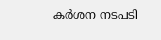കർശന നടപടി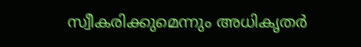സ്വീകരിക്കുമെന്നും അധികൃതർ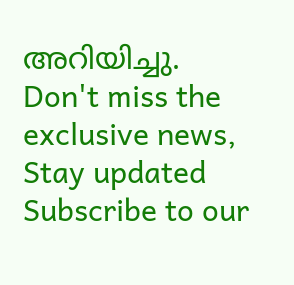അറിയിച്ചു.
Don't miss the exclusive news, Stay updated
Subscribe to our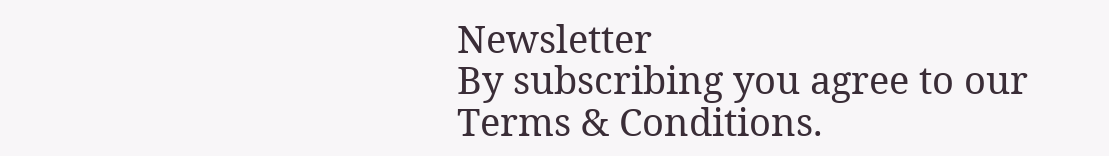Newsletter
By subscribing you agree to our Terms & Conditions.